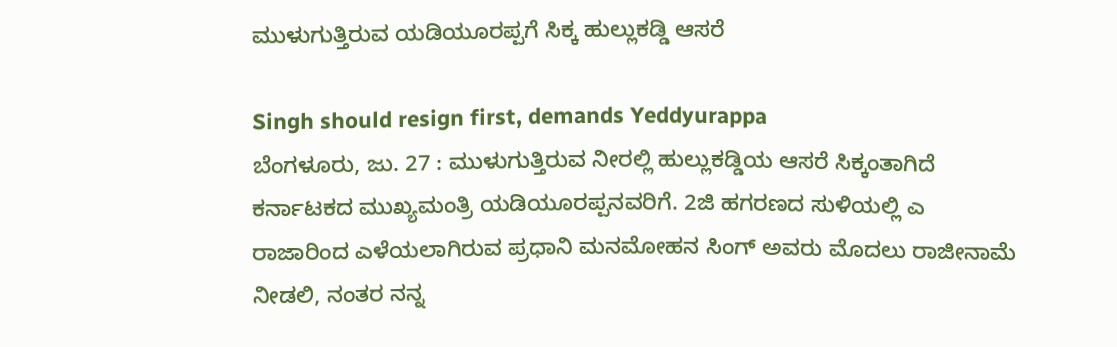ಮುಳುಗುತ್ತಿರುವ ಯಡಿಯೂರಪ್ಪಗೆ ಸಿಕ್ಕ ಹುಲ್ಲುಕಡ್ಡಿ ಆಸರೆ

Singh should resign first, demands Yeddyurappa
ಬೆಂಗಳೂರು, ಜು. 27 : ಮುಳುಗುತ್ತಿರುವ ನೀರಲ್ಲಿ ಹುಲ್ಲುಕಡ್ಡಿಯ ಆಸರೆ ಸಿಕ್ಕಂತಾಗಿದೆ ಕರ್ನಾಟಕದ ಮುಖ್ಯಮಂತ್ರಿ ಯಡಿಯೂರಪ್ಪನವರಿಗೆ. 2ಜಿ ಹಗರಣದ ಸುಳಿಯಲ್ಲಿ ಎ ರಾಜಾರಿಂದ ಎಳೆಯಲಾಗಿರುವ ಪ್ರಧಾನಿ ಮನಮೋಹನ ಸಿಂಗ್ ಅವರು ಮೊದಲು ರಾಜೀನಾಮೆ ನೀಡಲಿ, ನಂತರ ನನ್ನ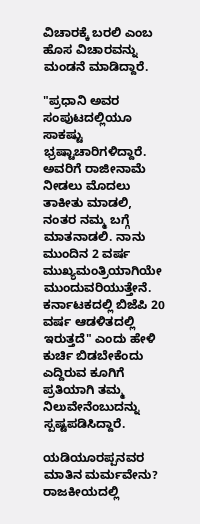ವಿಚಾರಕ್ಕೆ ಬರಲಿ ಎಂಬ ಹೊಸ ವಿಚಾರವನ್ನು ಮಂಡನೆ ಮಾಡಿದ್ದಾರೆ.

"ಪ್ರಧಾನಿ ಅವರ ಸಂಪುಟದಲ್ಲಿಯೂ ಸಾಕಷ್ಟು ಭ್ರಷ್ಟಾಚಾರಿಗಳಿದ್ದಾರೆ. ಅವರಿಗೆ ರಾಜೀನಾಮೆ ನೀಡಲು ಮೊದಲು ತಾಕೀತು ಮಾಡಲಿ, ನಂತರ ನಮ್ಮ ಬಗ್ಗೆ ಮಾತನಾಡಲಿ. ನಾನು ಮುಂದಿನ 2 ವರ್ಷ ಮುಖ್ಯಮಂತ್ರಿಯಾಗಿಯೇ ಮುಂದುವರಿಯುತ್ತೇನೆ. ಕರ್ನಾಟಕದಲ್ಲಿ ಬಿಜೆಪಿ 20 ವರ್ಷ ಆಡಳಿತದಲ್ಲಿ ಇರುತ್ತದೆ" ಎಂದು ಹೇಳಿ ಕುರ್ಚಿ ಬಿಡಬೇಕೆಂದು ಎದ್ದಿರುವ ಕೂಗಿಗೆ ಪ್ರತಿಯಾಗಿ ತಮ್ಮ ನಿಲುವೇನೆಂಬುದನ್ನು ಸ್ಪಷ್ಟಪಡಿಸಿದ್ದಾರೆ.

ಯಡಿಯೂರಪ್ಪನವರ ಮಾತಿನ ಮರ್ಮವೇನು? ರಾಜಕೀಯದಲ್ಲಿ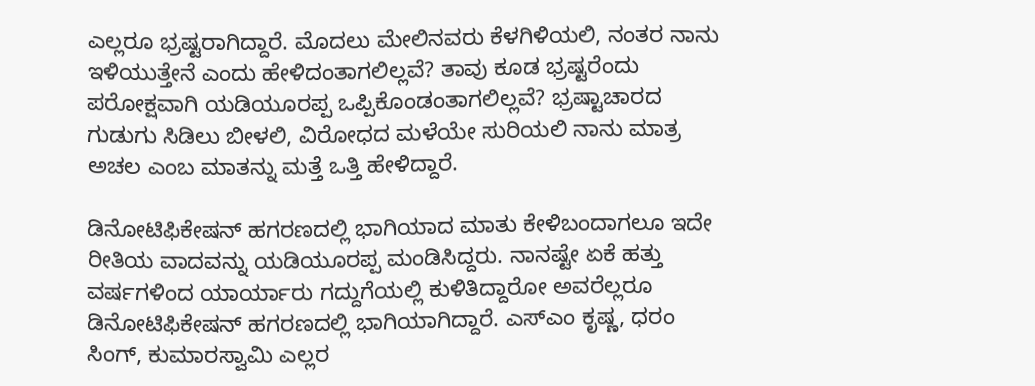ಎಲ್ಲರೂ ಭ್ರಷ್ಟರಾಗಿದ್ದಾರೆ. ಮೊದಲು ಮೇಲಿನವರು ಕೆಳಗಿಳಿಯಲಿ, ನಂತರ ನಾನು ಇಳಿಯುತ್ತೇನೆ ಎಂದು ಹೇಳಿದಂತಾಗಲಿಲ್ಲವೆ? ತಾವು ಕೂಡ ಭ್ರಷ್ಟರೆಂದು ಪರೋಕ್ಷವಾಗಿ ಯಡಿಯೂರಪ್ಪ ಒಪ್ಪಿಕೊಂಡಂತಾಗಲಿಲ್ಲವೆ? ಭ್ರಷ್ಟಾಚಾರದ ಗುಡುಗು ಸಿಡಿಲು ಬೀಳಲಿ, ವಿರೋಧದ ಮಳೆಯೇ ಸುರಿಯಲಿ ನಾನು ಮಾತ್ರ ಅಚಲ ಎಂಬ ಮಾತನ್ನು ಮತ್ತೆ ಒತ್ತಿ ಹೇಳಿದ್ದಾರೆ.

ಡಿನೋಟಿಫಿಕೇಷನ್ ಹಗರಣದಲ್ಲಿ ಭಾಗಿಯಾದ ಮಾತು ಕೇಳಿಬಂದಾಗಲೂ ಇದೇ ರೀತಿಯ ವಾದವನ್ನು ಯಡಿಯೂರಪ್ಪ ಮಂಡಿಸಿದ್ದರು. ನಾನಷ್ಟೇ ಏಕೆ ಹತ್ತು ವರ್ಷಗಳಿಂದ ಯಾರ್ಯಾರು ಗದ್ದುಗೆಯಲ್ಲಿ ಕುಳಿತಿದ್ದಾರೋ ಅವರೆಲ್ಲರೂ ಡಿನೋಟಿಫಿಕೇಷನ್ ಹಗರಣದಲ್ಲಿ ಭಾಗಿಯಾಗಿದ್ದಾರೆ. ಎಸ್ಎಂ ಕೃಷ್ಣ, ಧರಂ ಸಿಂಗ್, ಕುಮಾರಸ್ವಾಮಿ ಎಲ್ಲರ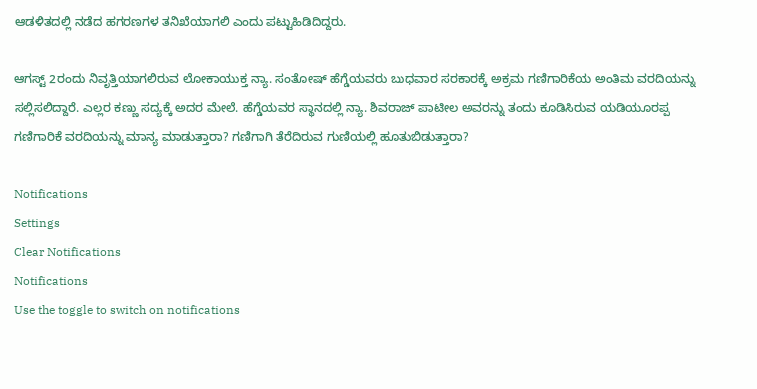ಆಡಳಿತದಲ್ಲಿ ನಡೆದ ಹಗರಣಗಳ ತನಿಖೆಯಾಗಲಿ ಎಂದು ಪಟ್ಟುಹಿಡಿದಿದ್ದರು.

ಆಗಸ್ಟ್ 2ರಂದು ನಿವೃತ್ತಿಯಾಗಲಿರುವ ಲೋಕಾಯುಕ್ತ ನ್ಯಾ. ಸಂತೋಷ್ ಹೆಗ್ಡೆಯವರು ಬುಧವಾರ ಸರಕಾರಕ್ಕೆ ಅಕ್ರಮ ಗಣಿಗಾರಿಕೆಯ ಅಂತಿಮ ವರದಿಯನ್ನು ಸಲ್ಲಿಸಲಿದ್ದಾರೆ. ಎಲ್ಲರ ಕಣ್ಣು ಸದ್ಯಕ್ಕೆ ಅದರ ಮೇಲೆ. ಹೆಗ್ಡೆಯವರ ಸ್ಥಾನದಲ್ಲಿ ನ್ಯಾ. ಶಿವರಾಜ್ ಪಾಟೀಲ ಅವರನ್ನು ತಂದು ಕೂಡಿಸಿರುವ ಯಡಿಯೂರಪ್ಪ ಗಣಿಗಾರಿಕೆ ವರದಿಯನ್ನು ಮಾನ್ಯ ಮಾಡುತ್ತಾರಾ? ಗಣಿಗಾಗಿ ತೆರೆದಿರುವ ಗುಣಿಯಲ್ಲಿ ಹೂತುಬಿಡುತ್ತಾರಾ?

Notifications
Settings
Clear Notifications
Notifications
Use the toggle to switch on notifications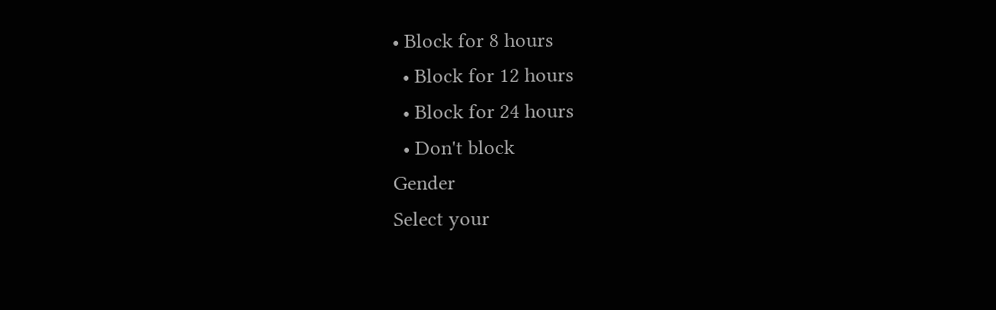• Block for 8 hours
  • Block for 12 hours
  • Block for 24 hours
  • Don't block
Gender
Select your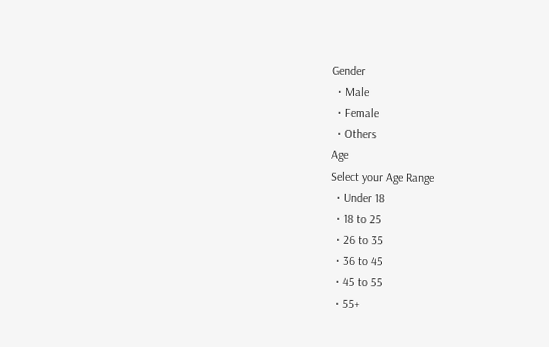Gender
  • Male
  • Female
  • Others
Age
Select your Age Range
  • Under 18
  • 18 to 25
  • 26 to 35
  • 36 to 45
  • 45 to 55
  • 55+